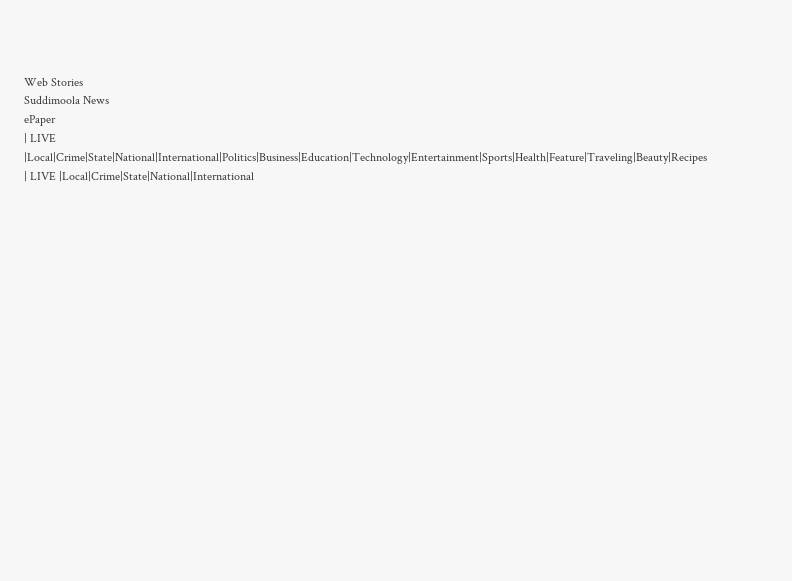Web Stories
Suddimoola News
ePaper
| LIVE |Local|Crime|State|National|International|Politics|Business|Education|Technology|Entertainment|Sports|Health|Feature|Traveling|Beauty|Recipes
| LIVE |Local|Crime|State|National|International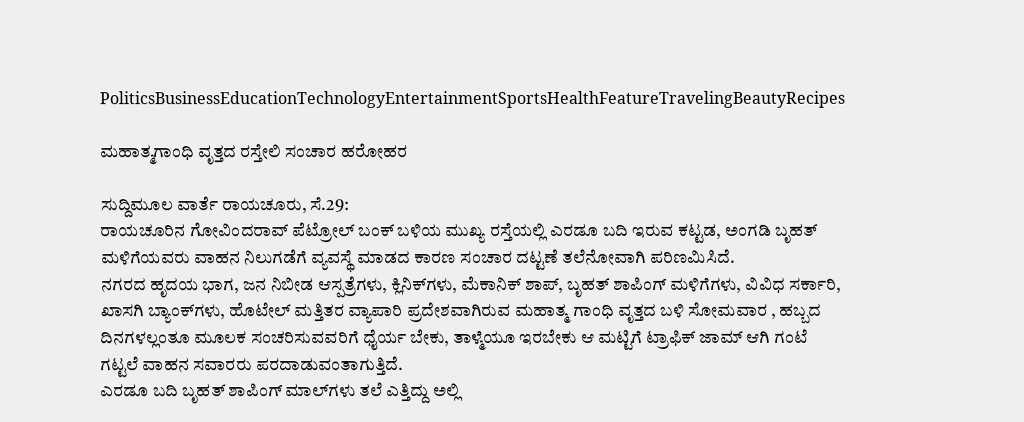PoliticsBusinessEducationTechnologyEntertainmentSportsHealthFeatureTravelingBeautyRecipes

ಮಹಾತ್ಮಗಾಂಧಿ ವೃತ್ತದ ರಸ್ತೇಲಿ ಸಂಚಾರ ಹರೋಹರ

ಸುದ್ದಿಮೂಲ ವಾರ್ತೆ ರಾಯಚೂರು, ಸೆ.29:
ರಾಯಚೂರಿನ ಗೋವಿಂದರಾವ್ ಪೆಟ್ರೋಲ್ ಬಂಕ್ ಬಳಿಯ ಮುಖ್ಯ ರಸ್ತೆಯಲ್ಲಿ ಎರಡೂ ಬದಿ ಇರುವ ಕಟ್ಟಡ, ಅಂಗಡಿ ಬೃಹತ್ ಮಳಿಗೆಯವರು ವಾಹನ ನಿಲುಗಡೆಗೆ ವ್ಯವಸ್ಥೆ ಮಾಡದ ಕಾರಣ ಸಂಚಾರ ದಟ್ಟಣೆ ತಲೆನೋವಾಗಿ ಪರಿಣಮಿಸಿದೆ.
ನಗರದ ಹೃದಯ ಭಾಗ, ಜನ ನಿಬೀಡ ಆಸ್ಪತ್ರೆಗಳು, ಕ್ಲಿನಿಕ್‌ಗಳು, ಮೆಕಾನಿಕ್ ಶಾಪ್, ಬೃಹತ್ ಶಾಪಿಂಗ್ ಮಳಿಗೆಗಳು, ವಿವಿಧ ಸರ್ಕಾರಿ, ಖಾಸಗಿ ಬ್ಯಾಂಕ್‌ಗಳು, ಹೊಟೇಲ್ ಮತ್ತಿತರ ವ್ಯಾಪಾರಿ ಪ್ರದೇಶವಾಗಿರುವ ಮಹಾತ್ಮ ಗಾಂಧಿ ವೃತ್ತದ ಬಳಿ ಸೋಮವಾರ , ಹಬ್ಬದ ದಿನಗಳಲ್ಲಂತೂ ಮೂಲಕ ಸಂಚರಿಸುವವರಿಗೆ ಧೈರ್ಯ ಬೇಕು, ತಾಳ್ಮೆಯೂ ಇರಬೇಕು ಆ ಮಟ್ಟಿಗೆ ಟ್ರಾಫಿಕ್ ಜಾಮ್ ಆಗಿ ಗಂಟೆ ಗಟ್ಟಲೆ ವಾಹನ ಸವಾರರು ಪರದಾಡುವಂತಾಗುತ್ತಿದೆ.
ಎರಡೂ ಬದಿ ಬೃಹತ್ ಶಾಪಿಂಗ್ ಮಾಲ್‌ಗಳು ತಲೆ ಎತ್ತಿದ್ದು ಅಲ್ಲಿ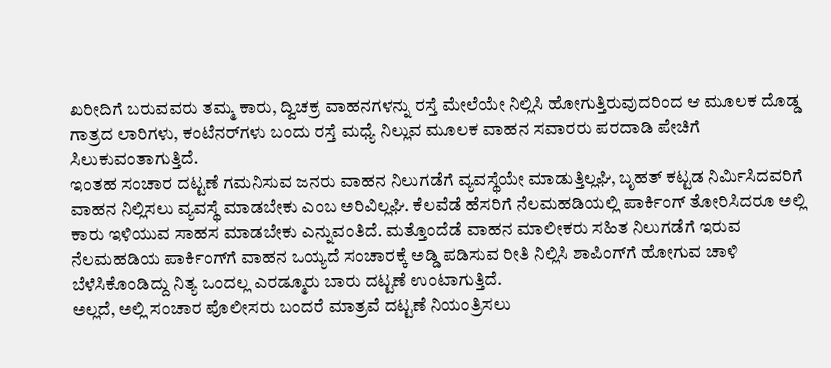ಖರೀದಿಗೆ ಬರುವವರು ತಮ್ಮ ಕಾರು, ದ್ವಿಚಕ್ರ ವಾಹನಗಳನ್ನು ರಸ್ತೆ ಮೇಲೆಯೇ ನಿಲ್ಲಿಸಿ ಹೋಗುತ್ತಿರುವುದರಿಂದ ಆ ಮೂಲಕ ದೊಡ್ಡ ಗಾತ್ರದ ಲಾರಿಗಳು, ಕಂಟೆನರ್‌ಗಳು ಬಂದು ರಸ್ತೆ ಮಧ್ಯೆ ನಿಲ್ಲುವ ಮೂಲಕ ವಾಹನ ಸವಾರರು ಪರದಾಡಿ ಪೇಚಿಗೆ ಸಿಲುಕುವಂತಾಗುತ್ತಿದೆ.
ಇಂತಹ ಸಂಚಾರ ದಟ್ಟಣೆ ಗಮನಿಸುವ ಜನರು ವಾಹನ ನಿಲುಗಡೆಗೆ ವ್ಯವಸ್ಥೆಯೇ ಮಾಡುತ್ತಿಲ್ಲಘಿ, ಬೃಹತ್ ಕಟ್ಟಡ ನಿರ್ಮಿಸಿದವರಿಗೆ ವಾಹನ ನಿಲ್ಲಿಸಲು ವ್ಯವಸ್ಥೆ ಮಾಡಬೇಕು ಎಂಬ ಅರಿವಿಲ್ಲಘಿ. ಕೆಲವೆಡೆ ಹೆಸರಿಗೆ ನೆಲಮಹಡಿಯಲ್ಲಿ ಪಾರ್ಕಿಂಗ್ ತೋರಿಸಿದರೂ ಅಲ್ಲಿ ಕಾರು ಇಳಿಯುವ ಸಾಹಸ ಮಾಡಬೇಕು ಎನ್ನುವಂತಿದೆ. ಮತ್ತೊಂದೆಡೆ ವಾಹನ ಮಾಲೀಕರು ಸಹಿತ ನಿಲುಗಡೆಗೆ ಇರುವ ನೆಲಮಹಡಿಯ ಪಾರ್ಕಿಂಗ್‌ಗೆ ವಾಹನ ಒಯ್ಯದೆ ಸಂಚಾರಕ್ಕೆ ಅಡ್ಡಿ ಪಡಿಸುವ ರೀತಿ ನಿಲ್ಲಿಸಿ ಶಾಪಿಂಗ್‌ಗೆ ಹೋಗುವ ಚಾಳಿ ಬೆಳೆಸಿಕೊಂಡಿದ್ದು ನಿತ್ಯ ಒಂದಲ್ಲ ಎರಡ್ಮೂರು ಬಾರು ದಟ್ಟಣೆ ಉಂಟಾಗುತ್ತಿದೆ.
ಅಲ್ಲದೆ, ಅಲ್ಲಿ ಸಂಚಾರ ಪೊಲೀಸರು ಬಂದರೆ ಮಾತ್ರವೆ ದಟ್ಟಣೆ ನಿಯಂತ್ರಿಸಲು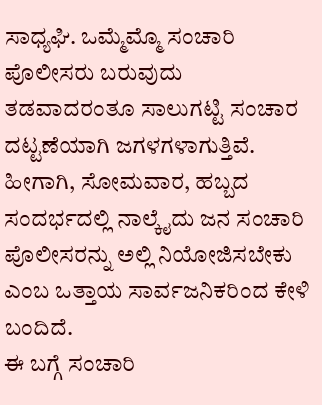ಸಾಧ್ಯಘಿ. ಒಮ್ಮೆಮ್ಮೊ ಸಂಚಾರಿ ಪೊಲೀಸರು ಬರುವುದು ತಡವಾದರಂತೂ ಸಾಲುಗಟ್ಟಿ ಸಂಚಾರ ದಟ್ಟಣೆಯಾಗಿ ಜಗಳಗಳಾಗುತ್ತಿವೆ. ಹೀಗಾಗಿ, ಸೋಮವಾರ, ಹಬ್ಬದ ಸಂದರ್ಭದಲ್ಲಿ ನಾಲ್ಕೈದು ಜನ ಸಂಚಾರಿ ಪೊಲೀಸರನ್ನು ಅಲ್ಲಿ ನಿಯೋಜಿಸಬೇಕು ಎಂಬ ಒತ್ತಾಯ ಸಾರ್ವಜನಿಕರಿಂದ ಕೇಳಿ ಬಂದಿದೆ.
ಈ ಬಗ್ಗೆ ಸಂಚಾರಿ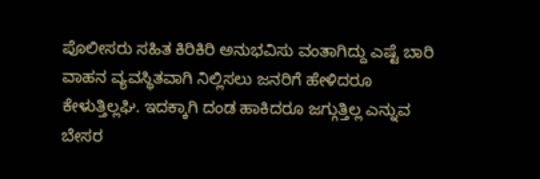ಪೊಲೀಸರು ಸಹಿತ ಕಿರಿಕಿರಿ ಅನುಭವಿಸು ವಂತಾಗಿದ್ದು ಎಷ್ಟೆ ಬಾರಿ ವಾಹನ ವ್ಯವಸ್ಥಿತವಾಗಿ ನಿಲ್ಲಿಸಲು ಜನರಿಗೆ ಹೇಳಿದರೂ ಕೇಳುತ್ತಿಲ್ಲಘಿ. ಇದಕ್ಕಾಗಿ ದಂಡ ಹಾಕಿದರೂ ಜಗ್ಗುತ್ತಿಲ್ಲ ಎನ್ನುವ ಬೇಸರ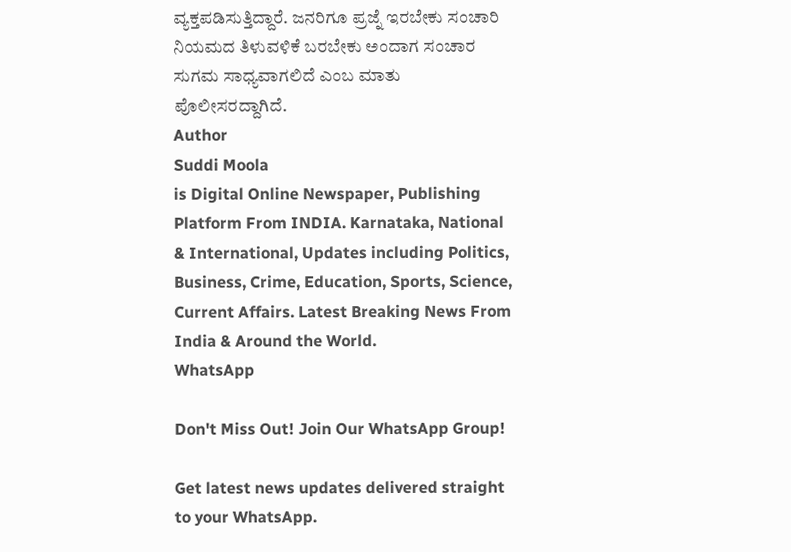ವ್ಯಕ್ತಪಡಿಸುತ್ತಿದ್ದಾರೆ. ಜನರಿಗೂ ಪ್ರಜ್ನೆ ಇರಬೇಕು ಸಂಚಾರಿ ನಿಯಮದ ತಿಳುವಳಿಕೆ ಬರಬೇಕು ಅಂದಾಗ ಸಂಚಾರ ಸುಗಮ ಸಾಧ್ಯವಾಗಲಿದೆ ಎಂಬ ಮಾತು ಪೊಲೀಸರದ್ದಾಗಿದೆ.
Author
Suddi Moola
is Digital Online Newspaper, Publishing Platform From INDIA. Karnataka, National & International, Updates including Politics, Business, Crime, Education, Sports, Science, Current Affairs. Latest Breaking News From India & Around the World.
WhatsApp

Don't Miss Out! Join Our WhatsApp Group!

Get latest news updates delivered straight to your WhatsApp.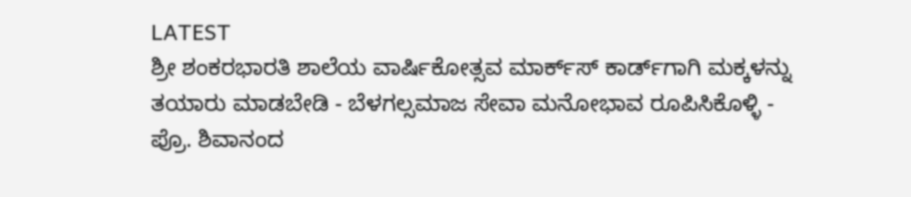LATEST
ಶ್ರೀ ಶಂಕರಭಾರತಿ ಶಾಲೆಯ ವಾರ್ಷಿಕೋತ್ಸವ ಮಾರ್ಕ್‌ಸ್‌ ಕಾರ್ಡ್‌ಗಾಗಿ ಮಕ್ಕಳನ್ನು ತಯಾರು ಮಾಡಬೇಡಿ - ಬೆಳಗಲ್ಸಮಾಜ ಸೇವಾ ಮನೋಭಾವ ರೂಪಿಸಿಕೊಳ್ಳಿ - ಪ್ರೊ. ಶಿವಾನಂದ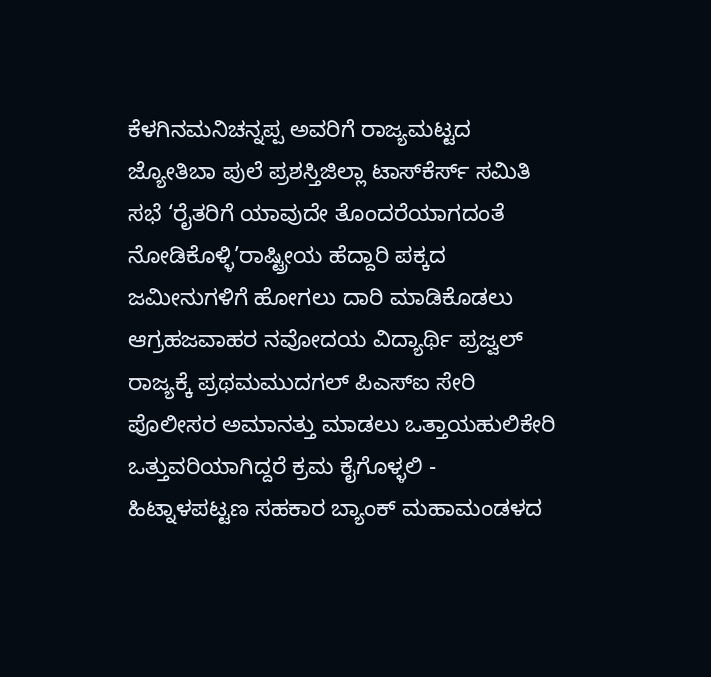ಕೆಳಗಿನಮನಿಚನ್ನಪ್ಪ ಅವರಿಗೆ ರಾಜ್ಯಮಟ್ಟದ ಜ್ಯೋತಿಬಾ ಪುಲೆ ಪ್ರಶಸ್ತಿಜಿಲ್ಲಾ ಟಾಸ್‌‌ಕೆರ್ಸ್ ಸಮಿತಿ ಸಭೆ ‘ರೈತರಿಗೆ ಯಾವುದೇ ತೊಂದರೆಯಾಗದಂತೆ ನೋಡಿಕೊಳ್ಳಿ’ರಾಷ್ಟ್ರೀಯ ಹೆದ್ದಾರಿ ಪಕ್ಕದ ಜಮೀನುಗಳಿಗೆ ಹೋಗಲು ದಾರಿ ಮಾಡಿಕೊಡಲು ಆಗ್ರಹಜವಾಹರ ನವೋದಯ ವಿದ್ಯಾರ್ಥಿ ಪ್ರಜ್ವಲ್ ರಾಜ್ಯಕ್ಕೆ ಪ್ರಥಮಮುದಗಲ್ ಪಿಎಸ್‌ಐ ಸೇರಿ ಪೊಲೀಸರ ಅಮಾನತ್ತು ಮಾಡಲು ಒತ್ತಾಯಹುಲಿಕೇರಿ ಒತ್ತುವರಿಯಾಗಿದ್ದರೆ ಕ್ರಮ ಕೈಗೊಳ್ಳಲಿ - ಹಿಟ್ನಾಳಪಟ್ಟಣ ಸಹಕಾರ ಬ್ಯಾಂಕ್ ಮಹಾಮಂಡಳದ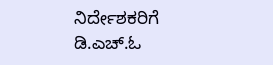ನಿರ್ದೇಶಕರಿಗೆ ಡಿ.ಎಚ್.ಓ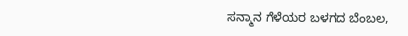ಸನ್ಮಾನ ಗೆಳೆಯರ ಬಳಗದ ಬೆಂಬಲ,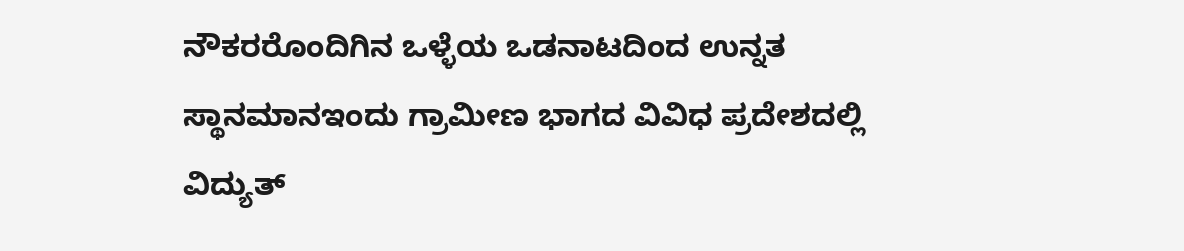ನೌಕರರೊಂದಿಗಿನ ಒಳ್ಳೆಯ ಒಡನಾಟದಿಂದ ಉನ್ನತ ಸ್ಥಾನಮಾನಇಂದು ಗ್ರಾಮೀಣ ಭಾಗದ ವಿವಿಧ ಪ್ರದೇಶದಲ್ಲಿ ವಿದ್ಯುತ್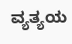ವ್ಯತ್ಯಯ